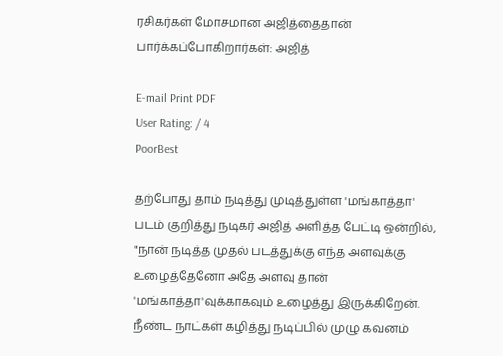ரசிகர்கள் மோசமான அஜித்தைதான் பார்க்கப்போகிறார்கள்: அஜித்

E-mail Print PDF
User Rating: / 4
PoorBest

தற்போது தாம் நடித்து முடித்துள்ள 'மங்காத்தா' படம் குறித்து நடிகர் அஜித் அளித்த பேட்டி ஒன்றில், "நான் நடித்த முதல் படத்துக்கு எந்த அளவுக்கு உழைத்தேனோ அதே அளவு தான் 'மங்காத்தா'வுக்காகவும் உழைத்து இருக்கிறேன். நீண்ட நாட்கள் கழித்து நடிப்பில் முழு கவனம்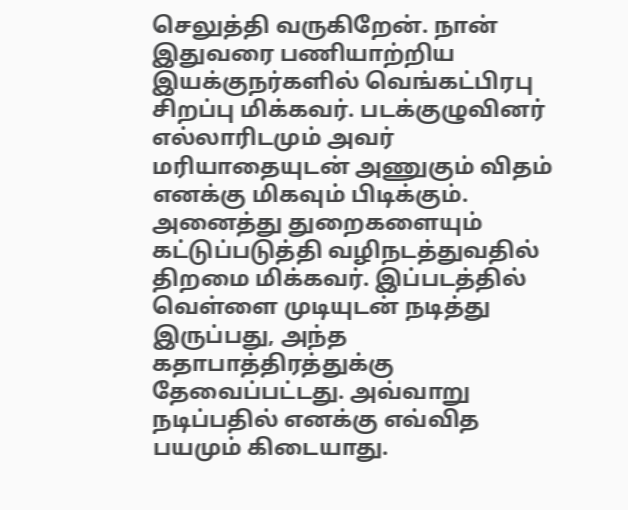செலுத்தி வருகிறேன். நான் இதுவரை பணியாற்றிய இயக்குநர்களில் வெங்கட்பிரபு சிறப்பு மிக்கவர். படக்குழுவினர் எல்லாரிடமும் அவர் மரியாதையுடன் அணுகும் விதம் எனக்கு மிகவும் பிடிக்கும். அனைத்து துறைகளையும் கட்டுப்படுத்தி வழிநடத்துவதில் திறமை மிக்கவர். இப்படத்தில் வெள்ளை முடியுடன் நடித்து இருப்பது, அந்த கதாபாத்திரத்துக்கு தேவைப்பட்டது. அவ்வாறு நடிப்பதில் எனக்கு எவ்வித பயமும் கிடையாது.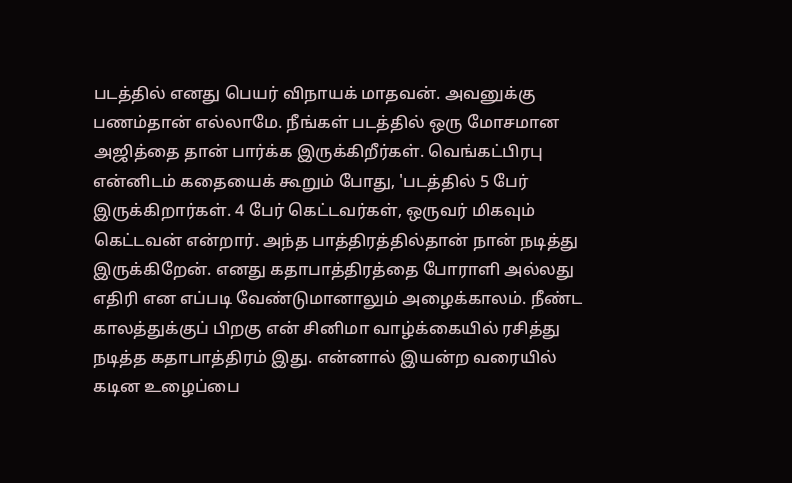படத்தில் எனது பெயர் விநாயக் மாதவன். அவனுக்கு பணம்தான் எல்லாமே. நீங்கள் படத்தில் ஒரு மோசமான அஜித்தை தான் பார்க்க இருக்கிறீர்கள். வெங்கட்பிரபு என்னிடம் கதையைக் கூறும் போது, 'படத்தில் 5 பேர் இருக்கிறார்கள். 4 பேர் கெட்டவர்கள், ஒருவர் மிகவும் கெட்டவன் என்றார். அந்த பாத்திரத்தில்தான் நான் நடித்து இருக்கிறேன். எனது கதாபாத்திரத்தை போராளி அல்லது எதிரி என எப்படி வேண்டுமானாலும் அழைக்காலம். நீண்ட காலத்துக்குப் பிறகு என் சினிமா வாழ்க்கையில் ரசித்து நடித்த கதாபாத்திரம் இது. என்னால் இயன்ற வரையில் கடின உழைப்பை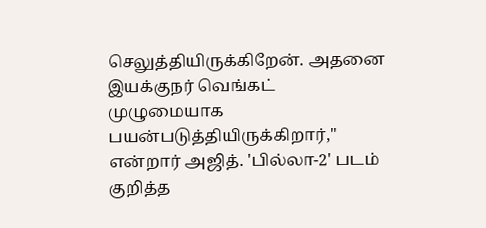செலுத்தியிருக்கிறேன். அதனை இயக்குநர் வெங்கட் முழுமையாக பயன்படுத்தியிருக்கிறார்," என்றார் அஜித். 'பில்லா-2' படம் குறித்த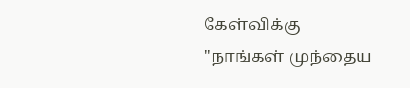கேள்விக்கு "நாங்கள் முந்தைய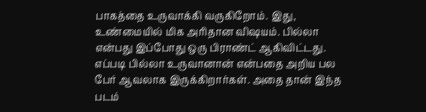பாகத்தை உருவாக்கி வருகிறோம். இது, உண்மையில் மிக அரிதான விஷயம். பில்லா என்பது இப்போது ஒரு பிராண்ட் ஆகிவிட்டது. எப்படி பில்லா உருவானான் என்பதை அறிய பல பேர் ஆவலாக இருக்கிறார்கள். அதை தான் இந்த படம்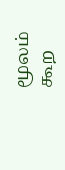மூலம் கூற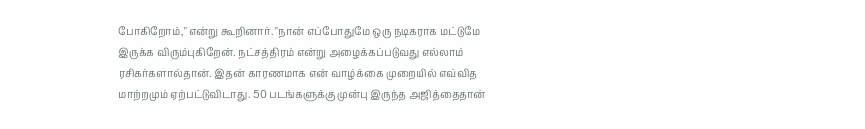போகிறோம்," என்று கூறினார். "நான் எப்போதுமே ஒரு நடிகராக மட்டுமே இருக்க விரும்புகிறேன். நட்சத்திரம் என்று அழைக்கப்படுவது எல்லாம் ரசிகர்களால்தான். இதன் காரணமாக என் வாழ்க்கை முறையில் எவ்வித மாற்றமும் ஏற்பட்டுவிடாது. 50 படங்களுக்கு முன்பு இருந்த அஜித்தைதான்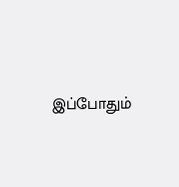இப்போதும்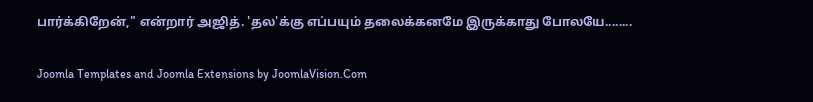பார்க்கிறேன்," என்றார் அஜித். 'தல'க்கு எப்பயும் தலைக்கனமே இருக்காது போலயே........

Joomla Templates and Joomla Extensions by JoomlaVision.Com